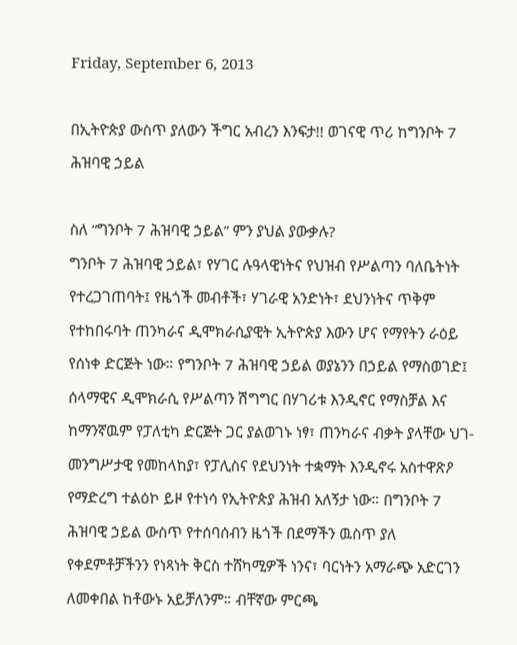Friday, September 6, 2013

በኢትዮጵያ ውስጥ ያለውን ችግር አብረን እንፍታ!! ወገናዊ ጥሪ ከግንቦት 7 ሕዝባዊ ኃይል

ስለ “ግንቦት 7 ሕዝባዊ ኃይል” ምን ያህል ያውቃሉ?
ግንቦት 7 ሕዝባዊ ኃይል፣ የሃገር ሉዓላዊነትና የህዝብ የሥልጣን ባለቤትነት የተረጋገጠባት፤ የዜጎች መብቶች፣ ሃገራዊ አንድነት፣ ደህንነትና ጥቅም የተከበሩባት ጠንካራና ዲሞክራሲያዊት ኢትዮጵያ እውን ሆና የማየትን ራዕይ የሰነቀ ድርጅት ነው። የግንቦት 7 ሕዝባዊ ኃይል ወያኔንን በኃይል የማስወገድ፤ ሰላማዊና ዲሞክራሲ የሥልጣን ሽግግር በሃገሪቱ እንዲኖር የማስቻል እና ከማንኛዉም የፓለቲካ ድርጅት ጋር ያልወገኑ ነፃ፣ ጠንካራና ብቃት ያላቸው ህገ-መንግሥታዊ የመከላከያ፣ የፓሊስና የደህንነት ተቋማት እንዲኖሩ አስተዋጽዖ የማድረግ ተልዕኮ ይዞ የተነሳ የኢትዮጵያ ሕዝብ አለኝታ ነው። በግንቦት 7 ሕዝባዊ ኃይል ውስጥ የተሰባሰብን ዜጎች በደማችን ዉስጥ ያለ የቀደምቶቻችንን የነጻነት ቅርስ ተሸካሚዎች ነንና፣ ባርነትን አማራጭ አድርገን ለመቀበል ከቶውኑ አይቻለንም። ብቸኛው ምርጫ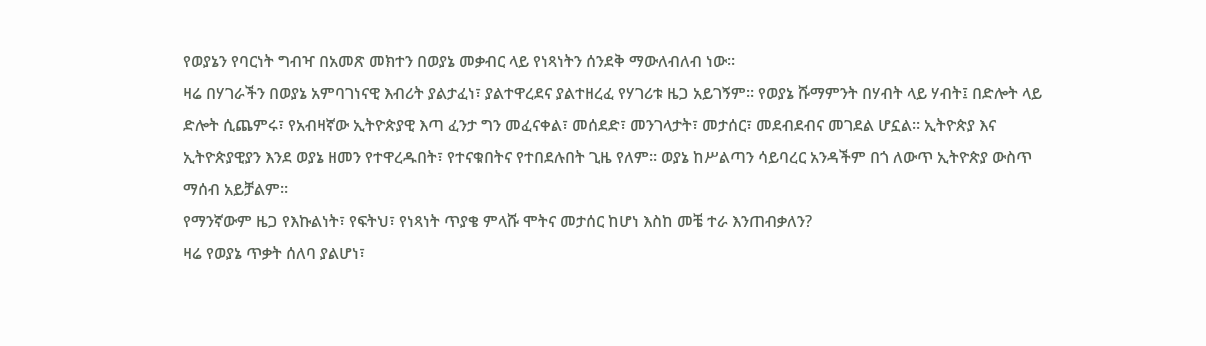የወያኔን የባርነት ግብዣ በአመጽ መክተን በወያኔ መቃብር ላይ የነጻነትን ሰንደቅ ማውለብለብ ነው።
ዛሬ በሃገራችን በወያኔ አምባገነናዊ እብሪት ያልታፈነ፣ ያልተዋረደና ያልተዘረፈ የሃገሪቱ ዜጋ አይገኝም። የወያኔ ሹማምንት በሃብት ላይ ሃብት፤ በድሎት ላይ ድሎት ሲጨምሩ፣ የአብዛኛው ኢትዮጵያዊ እጣ ፈንታ ግን መፈናቀል፣ መሰደድ፣ መንገላታት፣ መታሰር፣ መደብደብና መገደል ሆኗል። ኢትዮጵያ እና ኢትዮጵያዊያን እንደ ወያኔ ዘመን የተዋረዱበት፣ የተናቁበትና የተበደሉበት ጊዜ የለም። ወያኔ ከሥልጣን ሳይባረር አንዳችም በጎ ለውጥ ኢትዮጵያ ውስጥ ማሰብ አይቻልም።
የማንኛውም ዜጋ የእኩልነት፣ የፍትህ፣ የነጻነት ጥያቄ ምላሹ ሞትና መታሰር ከሆነ እስከ መቼ ተራ እንጠብቃለን?
ዛሬ የወያኔ ጥቃት ሰለባ ያልሆነ፣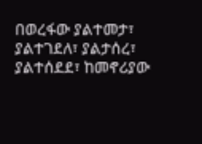በወረፋው ያልተመታ፣ ያልተገደለ፣ ያልታሰረ፣ ያልተሰደደ፣ ከመኖሪያው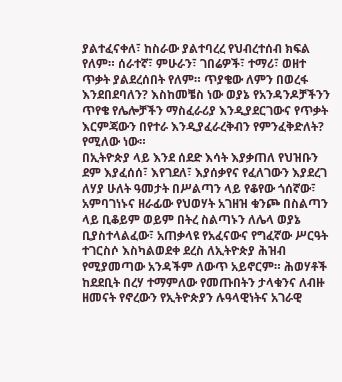ያልተፈናቀለ፣ ከስራው ያልተባረረ የህብረተሰብ ክፍል የለም። ሰራተኛ፣ ምሁራን፣ ገበሬዎች፣ ተማሪ፣ ወዘተ ጥቃት ያልደረሰበት የለም። ጥያቄው ለምን በወረፋ እንደበደባለን? እስከመቼስ ነው ወያኔ የአንዳንዶቻችንን ጥየቄ የሌሎቻችን ማስፈራሪያ እንዲያደርገውና የጥቃት እርምጃውን በየተራ እንዲያፈራረቅብን የምንፈቅድለት? የሚለው ነው።
በኢትዮጵያ ላይ እንደ ሰደድ እሳት እያቃጠለ የህዝቡን ደም እያፈሰሰ፣ እየገደለ፣ እያሰቃየና የፈለገውን እያደረገ ለሃያ ሁለት ዓመታት በሥልጣን ላይ የቆየው ጎሰኛው፣ አምባገነኑና ዘራፊው የህወሃት አገዘዝ ቁንጮ በስልጣን ላይ ቢቆይም ወይም በትረ ስልጣኑን ለሌላ ወያኔ ቢያስተላልፈው፣ አጠቃላዩ የአፈናውና የግፈኛው ሥርዓት ተገርስሶ እስካልወደቀ ደረስ ለኢትዮጵያ ሕዝብ የሚያመጣው አንዳችም ለውጥ አይኖርም። ሕወሃቶች ከደደቢት በረሃ ተማምለው የመጡበትን ታላቁንና ለብዙ ዘመናት የኖረውን የኢትዮጵያን ሉዓላዊነትና አገራዊ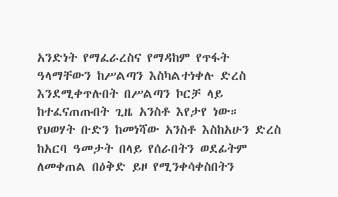አንድነት የማፈራረስና የማዳከም የጥፋት ዓላማቸውን ከሥልጣን እስካልተነቀሉ ድረስ እንደሚቀጥሉበት በሥልጣን ኮርቻ ላይ ከተፈናጠጡበት ጊዜ አንስቶ እየታየ ነው።
የህወሃት ቡድን ከመነሻው አንስቶ እስከአሁን ድረስ ከአርባ ዓመታት በላይ የሰራበትን ወደፊትም ለመቀጠል በዕቅድ ይዞ የሚንቀሳቀስበትን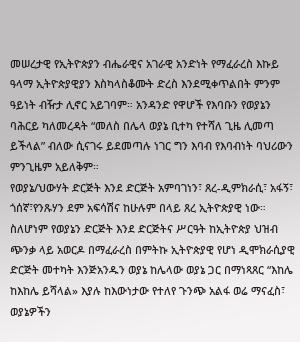መሠረታዊ የኢትዮጵያን ብሔራዊና አገራዊ አንድነት የማፈራረስ እኩይ ዓላማ ኢትዮጵያዊያን እስካላስቆሙት ድረስ እንደሚቀጥልበት ምንም ዓይነት ብዥታ ሊኖር አይገባም። አንዳንድ የዋሆች የእባቡን የወያኔን ባሕርይ ካለመረዳት “መለስ በሌላ ወያኔ ቢተካ የተሻለ ጊዜ ሊመጣ ይችላል” ብለው ሲናገሩ ይደመጣሉ ነገር ግን እባብ የእባብነት ባህሪውን ምንጊዜም አይለቅም።
የወያኔ/ህውሃት ድርጅት እንደ ድርጅት አምባገነን፣ ጸረ-ዲምክራሲ፣ አፋኝ፣ ጎሰኛ፣የንጹሃን ደም አፍሳሽና ከሁሉም በላይ ጸረ ኢትዮጵያዊ ነው። ስለሆነም የወያኔን ድርጅት እንደ ድርጅትና ሥርዓት ከኢትዮጵያ ህዝብ ጭንቃ ላይ አወርዶ በማፈራረስ በምትኩ ኢትዮጵያዊ የሆነ ዲሞክራሲያዊ ድርጅት መተካት እንጅአንዱን ወያኔ ከሌላው ወያኔ ጋር በማነጻጸር “እከሌ ከእከሌ ይሻላል» እያሉ ከእውነታው የተለየ ጉንጭ አልፋ ወሬ ማናፈስ፣ ወያኔዎችን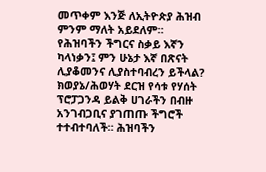መጥቀም እንጅ ለኢትዮጵያ ሕዝብ ምንም ማለት አይደለም።
የሕዝባችን ችግርና ስቃይ እኛን ካላነቃን፤ ምን ሁኔታ እኛ በጽናት ሊያቆመንና ሊያስተባብረን ይችላል?
ክወያኔ/ሕወሃት ደርዝ የሳቱ የሃሰት ፕሮፓጋንዳ ይልቅ ሀገራችን በብዙ አንገብጋቢና ያገጠጡ ችግሮች ተተብተባለች። ሕዝባችን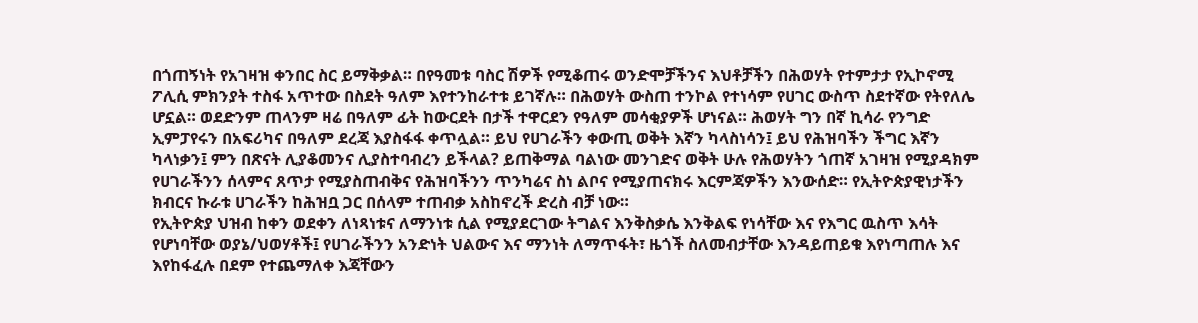በጎጠኝነት የአገዛዝ ቀንበር ስር ይማቅቃል። በየዓመቱ ባስር ሽዎች የሚቆጠሩ ወንድሞቻችንና እህቶቻችን በሕወሃት የተምታታ የኢኮኖሚ ፖሊሲ ምክንያት ተስፋ አጥተው በስደት ዓለም እየተንከራተቱ ይገኛሉ። በሕወሃት ውስጠ ተንኮል የተነሳም የሀገር ውስጥ ስደተኛው የትየለሌ ሆኗል። ወደድንም ጠላንም ዛሬ በዓለም ፊት ከውርደት በታች ተዋርደን የዓለም መሳቂያዎች ሆነናል። ሕወሃት ግን በኛ ኪሳራ የንግድ ኢምፓየሩን በአፍሪካና በዓለም ደረጃ እያስፋፋ ቀጥሏል። ይህ የሀገራችን ቀውጢ ወቅት እኛን ካላስነሳን፤ ይህ የሕዝባችን ችግር እኛን ካላነቃን፤ ምን በጽናት ሊያቆመንና ሊያስተባብረን ይችላል? ይጠቅማል ባልነው መንገድና ወቅት ሁሉ የሕወሃትን ጎጠኛ አገዛዝ የሚያዳክም የሀገራችንን ሰላምና ጸጥታ የሚያስጠብቅና የሕዝባችንን ጥንካሬና ስነ ልቦና የሚያጠናክሩ እርምጃዎችን እንውሰድ። የኢትዮጵያዊነታችን ክብርና ኩራቱ ሀገራችን ከሕዝቧ ጋር በሰላም ተጠብቃ አስከኖረች ድረስ ብቻ ነው።
የኢትዮጵያ ህዝብ ከቀን ወደቀን ለነጻነቱና ለማንነቱ ሲል የሚያደርገው ትግልና እንቅስቃሴ እንቅልፍ የነሳቸው እና የእግር ዉስጥ እሳት የሆነባቸው ወያኔ/ህወሃቶች፤ የሀገራችንን አንድነት ህልውና እና ማንነት ለማጥፋት፣ ዜጎች ስለመብታቸው እንዳይጠይቁ እየነጣጠሉ እና እየከፋፈሉ በደም የተጨማለቀ እጃቸውን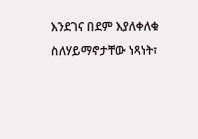እንደገና በደም እያለቀለቁ ስለሃይማኖታቸው ነጻነት፣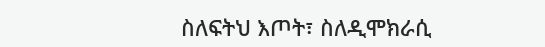ስለፍትህ እጦት፣ ስለዲሞክራሲ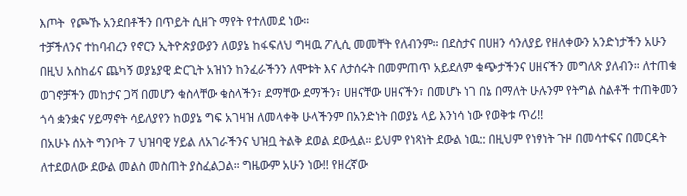እጦት  የጮኹ አንደበቶችን በጥይት ሲዘጉ ማየት የተለመደ ነው።
ተቻችለንና ተከባብረን የኖርን ኢትዮጵያውያን ለወያኔ ከፋፍለህ ግዛዉ ፖሊሲ መመቸት የለብንም። በደስታና በሀዘን ሳንለያይ የዘለቀውን አንድነታችን አሁን በዚህ አስከፊና ጨካኝ ወያኔያዊ ድርጊት አዝነን ከንፈራችንን ለሞቱት እና ለታሰሩት በመምጠጥ አይደለም ቁጭታችንና ሀዘናችን መግለጽ ያለብን። ለተጠቁ ወገኖቻችን መከታና ጋሻ በመሆን ቁስላቸው ቁስላችን፣ ደማቸው ደማችን፣ ሀዘናቸው ሀዘናችን፣ በመሆኑ ነገ በኔ በማለት ሁሉንም የትግል ስልቶች ተጠቅመን ጎሳ ቋንቋና ሃይማኖት ሳይለያየን ከወያኔ ግፍ አገዛዝ ለመላቀቅ ሁላችንም በአንድነት በወያኔ ላይ እንነሳ ነው የወቅቱ ጥሪ!!
በአሁኑ ሰአት ግንቦት 7 ህዝባዊ ሃይል ለአገራችንና ህዝቧ ትልቅ ደወል ደውሏል። ይህም የነጻነት ደውል ነዉ:: በዚህም የነፃነት ጉዞ በመሳተፍና በመርዳት ለተደወለው ደውል መልስ መስጠት ያስፈልጋል። ግዜውም አሁን ነው!! የዘረኛው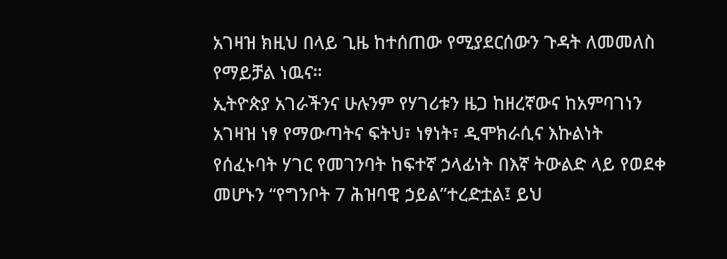አገዛዝ ክዚህ በላይ ጊዜ ከተሰጠው የሚያደርሰውን ጉዳት ለመመለስ የማይቻል ነዉና።
ኢትዮጵያ አገራችንና ሁሉንም የሃገሪቱን ዜጋ ከዘረኛውና ከአምባገነን አገዛዝ ነፃ የማውጣትና ፍትህ፣ ነፃነት፣ ዲሞክራሲና እኩልነት የሰፈኑባት ሃገር የመገንባት ከፍተኛ ኃላፊነት በእኛ ትውልድ ላይ የወደቀ መሆኑን “የግንቦት 7 ሕዝባዊ ኃይል”ተረድቷል፤ ይህ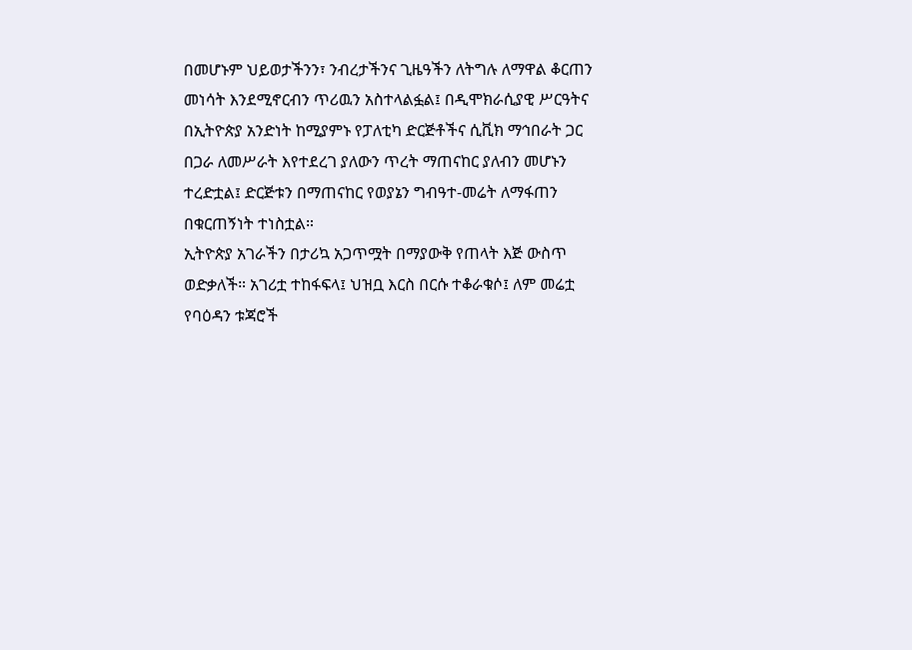በመሆኑም ህይወታችንን፣ ንብረታችንና ጊዜዓችን ለትግሉ ለማዋል ቆርጠን መነሳት እንደሚኖርብን ጥሪዉን አስተላልፏል፤ በዲሞክራሲያዊ ሥርዓትና በኢትዮጵያ አንድነት ከሚያምኑ የፓለቲካ ድርጅቶችና ሲቪክ ማኅበራት ጋር በጋራ ለመሥራት እየተደረገ ያለውን ጥረት ማጠናከር ያለብን መሆኑን ተረድቷል፤ ድርጅቱን በማጠናከር የወያኔን ግብዓተ-መሬት ለማፋጠን በቁርጠኝነት ተነስቷል።
ኢትዮጵያ አገራችን በታሪኳ አጋጥሟት በማያውቅ የጠላት እጅ ውስጥ ወድቃለች። አገሪቷ ተከፋፍላ፤ ህዝቧ እርስ በርሱ ተቆራቁሶ፤ ለም መሬቷ የባዕዳን ቱጃሮች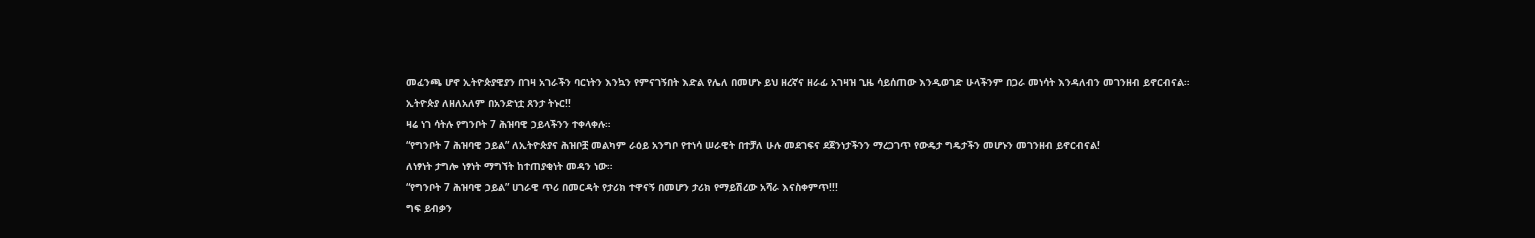መፈንጫ ሆኖ ኢትዮጵያዊያን በገዛ አገራችን ባርነትን እንኳን የምናገኝበት እድል የሌለ በመሆኑ ይህ ዘረኛና ዘራፊ አገዛዝ ጊዜ ሳይሰጠው እንዲወገድ ሁላችንም በጋራ መነሳት እንዳለብን መገንዘብ ይኖርብናል።
ኢትዮጵያ ለዘለአለም በአንድነቷ ጸንታ ትኑር!!
ዛሬ ነገ ሳትሉ የግንቦት 7 ሕዝባዊ ኃይላችንን ተቀላቀሉ።
“የግንቦት 7 ሕዝባዊ ኃይል” ለኢትዮጵያና ሕዝቦቿ መልካም ራዕይ አንግቦ የተነሳ ሠራዊት በተቻለ ሁሉ መደገፍና ደጀንነታችንን ማረጋገጥ የውዴታ ግዴታችን መሆኑን መገንዘብ ይኖርብናል!
ለነፃነት ታግሎ ነፃነት ማግኘት ከተጠያቂነት መዳን ነው።
“የግንቦት 7 ሕዝባዊ ኃይል” ሀገራዊ ጥሪ በመርዳት የታሪክ ተዋናኝ በመሆን ታሪክ የማይሽረው አሻራ እናስቀምጥ!!!
ግፍ ይብቃን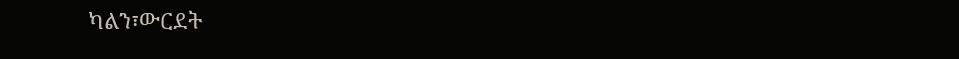ካልን፣ውርደት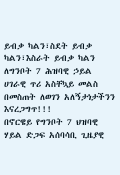ይብቃ ካልን፣ስደት ይብቃ ካልን፣እስራት ይብቃ ካልን  ለግንቦት 7 ሕዝባዊ ኃይል ሀገራዊ ጥሪ አስቸኳይ መልስ በመስጠት ለወገን አለኝታነታችንን እናረጋግጥ!!!
በኖርዌይ የግንቦት 7 ህዝባዊ ሃይል ድጋፍ አሰባሳቢ ጊዜያዊ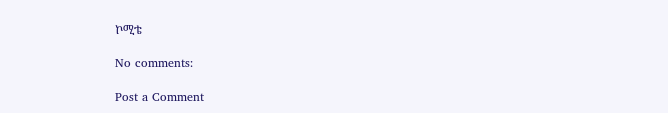ኮሚቴ

No comments:

Post a Comment